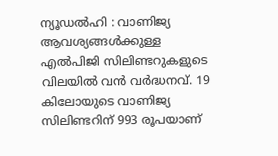ന്യൂഡൽഹി : വാണിജ്യ ആവശ്യങ്ങൾക്കുള്ള എൽപിജി സിലിണ്ടറുകളുടെ വിലയിൽ വൻ വർദ്ധനവ്. 19 കിലോയുടെ വാണിജ്യ സിലിണ്ടറിന് 993 രൂപയാണ്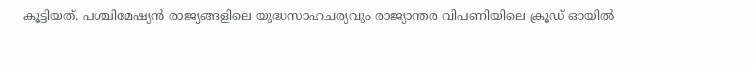കൂട്ടിയത്. പശ്ചിമേഷ്യൻ രാജ്യങ്ങളിലെ യുദ്ധസാഹചര്യവും രാജ്യാന്തര വിപണിയിലെ ക്രൂഡ് ഓയിൽ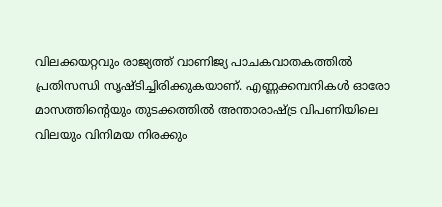വിലക്കയറ്റവും രാജ്യത്ത് വാണിജ്യ പാചകവാതകത്തിൽ പ്രതിസന്ധി സൃഷ്ടിച്ചിരിക്കുകയാണ്. എണ്ണക്കമ്പനികൾ ഓരോ മാസത്തിന്റെയും തുടക്കത്തിൽ അന്താരാഷ്ട്ര വിപണിയിലെ വിലയും വിനിമയ നിരക്കും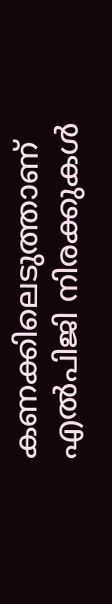കണക്കിലെടുത്താണ് എൽപിജി നിരക്കുകൾ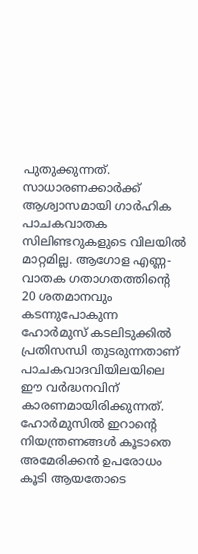പുതുക്കുന്നത്.
സാധാരണക്കാർക്ക് ആശ്വാസമായി ഗാർഹിക പാചകവാതക സിലിണ്ടറുകളുടെ വിലയിൽ മാറ്റമില്ല. ആഗോള എണ്ണ-വാതക ഗതാഗതത്തിന്റെ 20 ശതമാനവും കടന്നുപോകുന്ന ഹോർമുസ് കടലിടുക്കിൽ പ്രതിസന്ധി തുടരുന്നതാണ് പാചകവാദവിയിലയിലെ ഈ വർദ്ധനവിന് കാരണമായിരിക്കുന്നത്. ഹോർമുസിൽ ഇറാന്റെ നിയന്ത്രണങ്ങൾ കൂടാതെ അമേരിക്കൻ ഉപരോധം കൂടി ആയതോടെ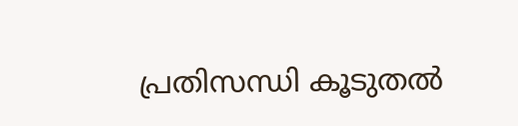പ്രതിസന്ധി കൂടുതൽ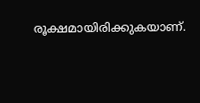രൂക്ഷമായിരിക്കുകയാണ്.